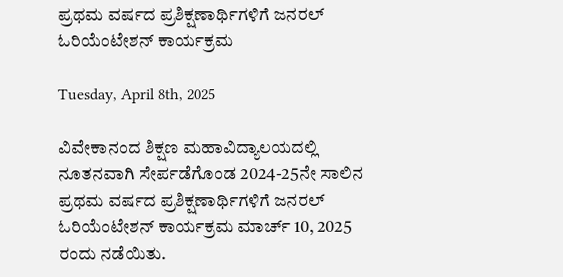ಪ್ರಥಮ ವರ್ಷದ ಪ್ರಶಿಕ್ಷಣಾರ್ಥಿಗಳಿಗೆ ಜನರಲ್ ಓರಿಯೆಂಟೇಶನ್ ಕಾರ್ಯಕ್ರಮ

Tuesday, April 8th, 2025

ವಿವೇಕಾನಂದ ಶಿಕ್ಷಣ ಮಹಾವಿದ್ಯಾಲಯದಲ್ಲಿ ನೂತನವಾಗಿ ಸೇರ್ಪಡೆಗೊಂಡ 2024-25ನೇ ಸಾಲಿನ ಪ್ರಥಮ ವರ್ಷದ ಪ್ರಶಿಕ್ಷಣಾರ್ಥಿಗಳಿಗೆ ಜನರಲ್ ಓರಿಯೆಂಟೇಶನ್ ಕಾರ್ಯಕ್ರಮ ಮಾರ್ಚ್ 10, 2025 ರಂದು ನಡೆಯಿತು.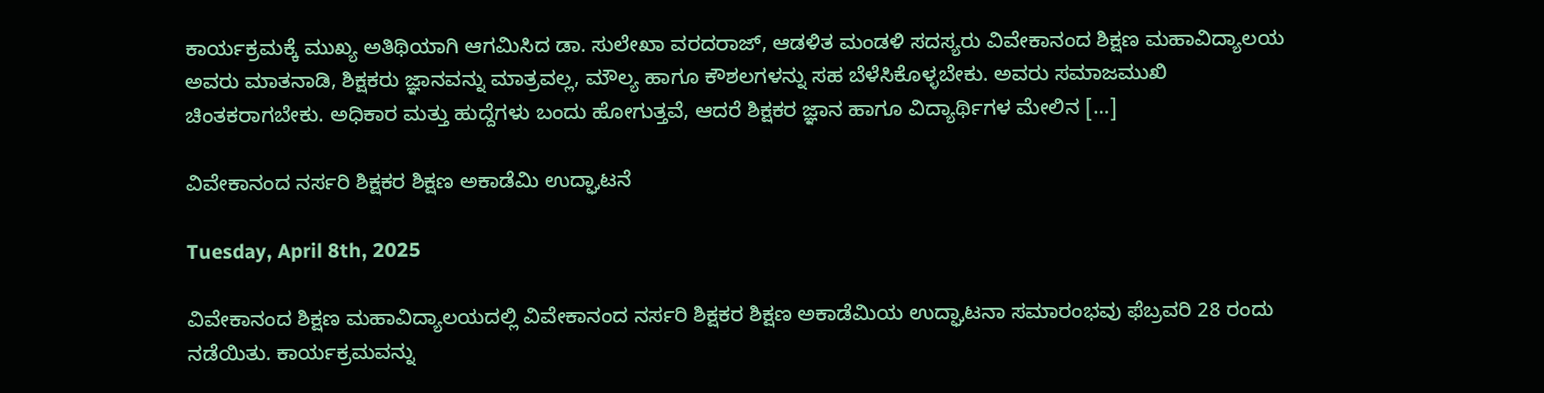ಕಾರ್ಯಕ್ರಮಕ್ಕೆ ಮುಖ್ಯ ಅತಿಥಿಯಾಗಿ ಆಗಮಿಸಿದ ಡಾ. ಸುಲೇಖಾ ವರದರಾಜ್, ಆಡಳಿತ ಮಂಡಳಿ ಸದಸ್ಯರು ವಿವೇಕಾನಂದ ಶಿಕ್ಷಣ ಮಹಾವಿದ್ಯಾಲಯ ಅವರು ಮಾತನಾಡಿ, ಶಿಕ್ಷಕರು ಜ್ಞಾನವನ್ನು ಮಾತ್ರವಲ್ಲ, ಮೌಲ್ಯ ಹಾಗೂ ಕೌಶಲಗಳನ್ನು ಸಹ ಬೆಳೆಸಿಕೊಳ್ಳಬೇಕು. ಅವರು ಸಮಾಜಮುಖಿ ಚಿಂತಕರಾಗಬೇಕು. ಅಧಿಕಾರ ಮತ್ತು ಹುದ್ದೆಗಳು ಬಂದು ಹೋಗುತ್ತವೆ, ಆದರೆ ಶಿಕ್ಷಕರ ಜ್ಞಾನ ಹಾಗೂ ವಿದ್ಯಾರ್ಥಿಗಳ ಮೇಲಿನ […]

ವಿವೇಕಾನಂದ ನರ್ಸರಿ ಶಿಕ್ಷಕರ ಶಿಕ್ಷಣ ಅಕಾಡೆಮಿ ಉದ್ಘಾಟನೆ

Tuesday, April 8th, 2025

ವಿವೇಕಾನಂದ ಶಿಕ್ಷಣ ಮಹಾವಿದ್ಯಾಲಯದಲ್ಲಿ ವಿವೇಕಾನಂದ ನರ್ಸರಿ ಶಿಕ್ಷಕರ ಶಿಕ್ಷಣ ಅಕಾಡೆಮಿಯ ಉದ್ಘಾಟನಾ ಸಮಾರಂಭವು ಫೆಬ್ರವರಿ 28 ರಂದು ನಡೆಯಿತು. ಕಾರ್ಯಕ್ರಮವನ್ನು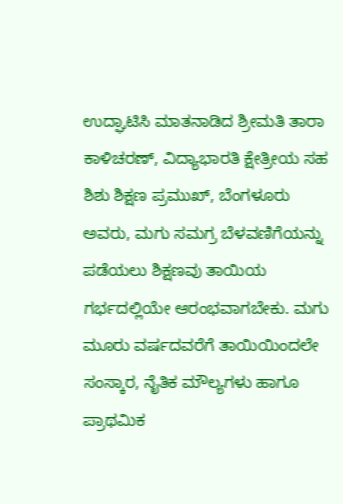ಉದ್ಘಾಟಿಸಿ ಮಾತನಾಡಿದ ಶ್ರೀಮತಿ ತಾರಾ ಕಾಳಿಚರಣ್, ವಿದ್ಯಾಭಾರತಿ ಕ್ಷೇತ್ರೀಯ ಸಹ ಶಿಶು ಶಿಕ್ಷಣ ಪ್ರಮುಖ್, ಬೆಂಗಳೂರು ಅವರು, ಮಗು ಸಮಗ್ರ ಬೆಳವಣಿಗೆಯನ್ನು ಪಡೆಯಲು ಶಿಕ್ಷಣವು ತಾಯಿಯ ಗರ್ಭದಲ್ಲಿಯೇ ಆರಂಭವಾಗಬೇಕು. ಮಗು ಮೂರು ವರ್ಷದವರೆಗೆ ತಾಯಿಯಿಂದಲೇ ಸಂಸ್ಕಾರ, ನೈತಿಕ ಮೌಲ್ಯಗಳು ಹಾಗೂ ಪ್ರಾಥಮಿಕ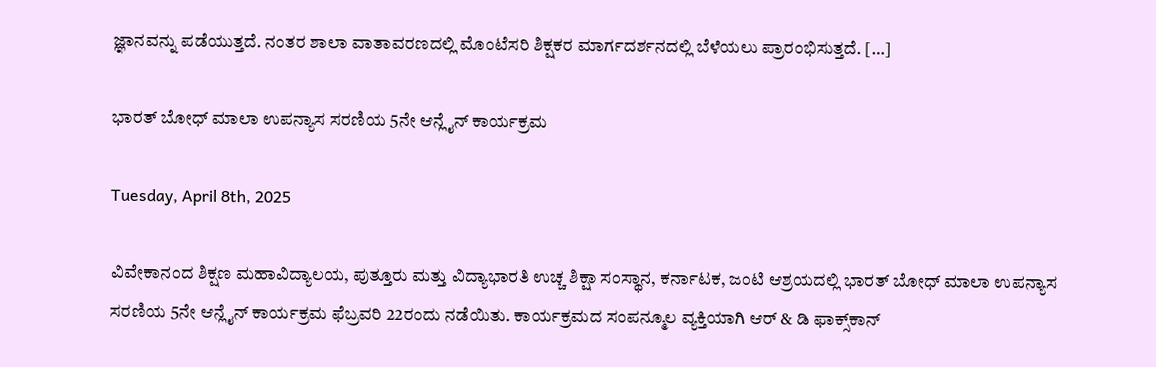ಜ್ಞಾನವನ್ನು ಪಡೆಯುತ್ತದೆ. ನಂತರ ಶಾಲಾ ವಾತಾವರಣದಲ್ಲಿ ಮೊಂಟೆಸರಿ ಶಿಕ್ಷಕರ ಮಾರ್ಗದರ್ಶನದಲ್ಲಿ ಬೆಳೆಯಲು ಪ್ರಾರಂಭಿಸುತ್ತದೆ. […]

ಭಾರತ್ ಬೋಧ್ ಮಾಲಾ ಉಪನ್ಯಾಸ ಸರಣಿಯ 5ನೇ ಆನ್ಲೈನ್ ಕಾರ್ಯಕ್ರಮ

Tuesday, April 8th, 2025

ವಿವೇಕಾನಂದ ಶಿಕ್ಷಣ ಮಹಾವಿದ್ಯಾಲಯ, ಪುತ್ತೂರು ಮತ್ತು ವಿದ್ಯಾಭಾರತಿ ಉಚ್ಚ ಶಿಕ್ಷಾ ಸಂಸ್ಥಾನ, ಕರ್ನಾಟಕ, ಜಂಟಿ ಆಶ್ರಯದಲ್ಲಿ ಭಾರತ್ ಬೋಧ್ ಮಾಲಾ ಉಪನ್ಯಾಸ ಸರಣಿಯ 5ನೇ ಆನ್ಲೈನ್ ಕಾರ್ಯಕ್ರಮ ಫೆಬ್ರವರಿ 22ರಂದು ನಡೆಯಿತು. ಕಾರ್ಯಕ್ರಮದ ಸಂಪನ್ಮೂಲ ವ್ಯಕ್ತಿಯಾಗಿ ಆರ್ & ಡಿ ಫಾಕ್ಸ್‌ಕಾನ್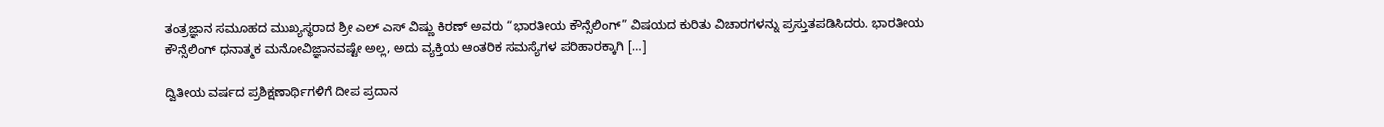ತಂತ್ರಜ್ಞಾನ ಸಮೂಹದ ಮುಖ್ಯಸ್ಥರಾದ ಶ್ರೀ ಎಲ್ ಎಸ್ ವಿಷ್ಣು ಕಿರಣ್ ಅವರು “ಭಾರತೀಯ ಕೌನ್ಸೆಲಿಂಗ್” ವಿಷಯದ ಕುರಿತು ವಿಚಾರಗಳನ್ನು ಪ್ರಸ್ತುತಪಡಿಸಿದರು. ಭಾರತೀಯ ಕೌನ್ಸೆಲಿಂಗ್ ಧನಾತ್ಮಕ ಮನೋವಿಜ್ಞಾನವಷ್ಟೇ ಅಲ್ಲ, ಅದು ವ್ಯಕ್ತಿಯ ಆಂತರಿಕ ಸಮಸ್ಯೆಗಳ ಪರಿಹಾರಕ್ಕಾಗಿ […]

ದ್ವಿತೀಯ ವರ್ಷದ ಪ್ರಶಿಕ್ಷಣಾರ್ಥಿಗಳಿಗೆ ದೀಪ ಪ್ರದಾನ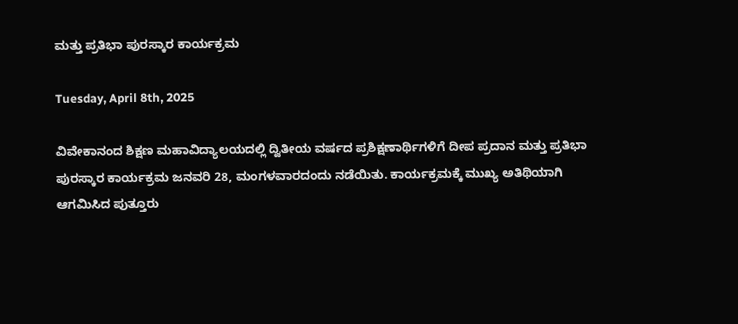ಮತ್ತು ಪ್ರತಿಭಾ ಪುರಸ್ಕಾರ ಕಾರ್ಯಕ್ರಮ

Tuesday, April 8th, 2025

ವಿವೇಕಾನಂದ ಶಿಕ್ಷಣ ಮಹಾವಿದ್ಯಾಲಯದಲ್ಲಿ ದ್ವಿತೀಯ ವರ್ಷದ ಪ್ರಶಿಕ್ಷಣಾರ್ಥಿಗಳಿಗೆ ದೀಪ ಪ್ರದಾನ ಮತ್ತು ಪ್ರತಿಭಾ ಪುರಸ್ಕಾರ ಕಾರ್ಯಕ್ರಮ ಜನವರಿ 28, ಮಂಗಳವಾರದಂದು ನಡೆಯಿತು. ಕಾರ್ಯಕ್ರಮಕ್ಕೆ ಮುಖ್ಯ ಅತಿಥಿಯಾಗಿ ಆಗಮಿಸಿದ ಪುತ್ತೂರು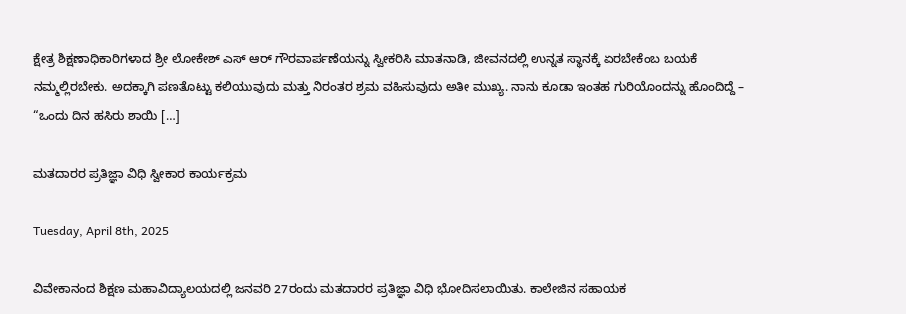ಕ್ಷೇತ್ರ ಶಿಕ್ಷಣಾಧಿಕಾರಿಗಳಾದ ಶ್ರೀ ಲೋಕೇಶ್ ಎಸ್ ಆರ್ ಗೌರವಾರ್ಪಣೆಯನ್ನು ಸ್ವೀಕರಿಸಿ ಮಾತನಾಡಿ, ಜೀವನದಲ್ಲಿ ಉನ್ನತ ಸ್ಥಾನಕ್ಕೆ ಏರಬೇಕೆಂಬ ಬಯಕೆ ನಮ್ಮಲ್ಲಿರಬೇಕು. ಅದಕ್ಕಾಗಿ ಪಣತೊಟ್ಟು ಕಲಿಯುವುದು ಮತ್ತು ನಿರಂತರ ಶ್ರಮ ವಹಿಸುವುದು ಅತೀ ಮುಖ್ಯ. ನಾನು ಕೂಡಾ ಇಂತಹ ಗುರಿಯೊಂದನ್ನು ಹೊಂದಿದ್ದೆ – “ಒಂದು ದಿನ ಹಸಿರು ಶಾಯಿ […]

ಮತದಾರರ ಪ್ರತಿಜ್ಞಾ ವಿಧಿ ಸ್ವೀಕಾರ ಕಾರ್ಯಕ್ರಮ

Tuesday, April 8th, 2025

ವಿವೇಕಾನಂದ ಶಿಕ್ಷಣ ಮಹಾವಿದ್ಯಾಲಯದಲ್ಲಿ ಜನವರಿ 27ರಂದು ಮತದಾರರ ಪ್ರತಿಜ್ಞಾ ವಿಧಿ ಭೋದಿಸಲಾಯಿತು. ಕಾಲೇಜಿನ ಸಹಾಯಕ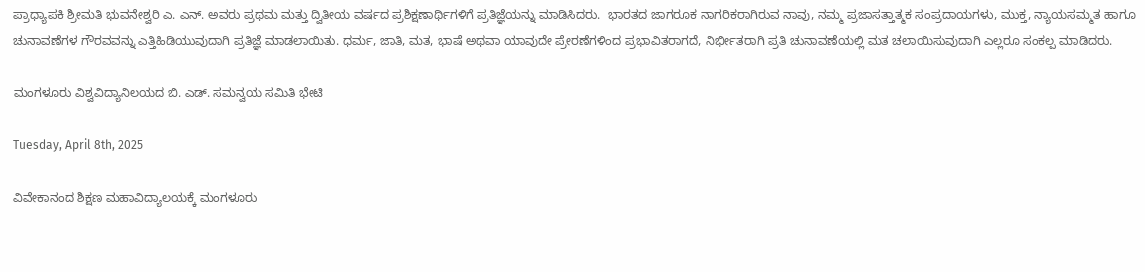ಪ್ರಾಧ್ಯಾಪಕಿ ಶ್ರೀಮತಿ ಭುವನೇಶ್ವರಿ ಎ. ಎನ್. ಅವರು ಪ್ರಥಮ ಮತ್ತು ದ್ವಿತೀಯ ವರ್ಷದ ಪ್ರಶಿಕ್ಷಣಾರ್ಥಿಗಳಿಗೆ ಪ್ರತಿಜ್ಞೆಯನ್ನು ಮಾಡಿಸಿದರು.  ಭಾರತದ ಜಾಗರೂಕ ನಾಗರಿಕರಾಗಿರುವ ನಾವು, ನಮ್ಮ ಪ್ರಜಾಸತ್ತಾತ್ಮಕ ಸಂಪ್ರದಾಯಗಳು, ಮುಕ್ತ, ನ್ಯಾಯಸಮ್ಮತ ಹಾಗೂ ಚುನಾವಣೆಗಳ ಗೌರವವನ್ನು ಎತ್ತಿಹಿಡಿಯುವುದಾಗಿ ಪ್ರತಿಜ್ಞೆ ಮಾಡಲಾಯಿತು. ಧರ್ಮ, ಜಾತಿ, ಮತ, ಭಾಷೆ ಅಥವಾ ಯಾವುದೇ ಪ್ರೇರಣೆಗಳಿಂದ ಪ್ರಭಾವಿತರಾಗದೆ, ನಿರ್ಭೀತರಾಗಿ ಪ್ರತಿ ಚುನಾವಣೆಯಲ್ಲಿ ಮತ ಚಲಾಯಿಸುವುದಾಗಿ ಎಲ್ಲರೂ ಸಂಕಲ್ಪ ಮಾಡಿದರು.

ಮಂಗಳೂರು ವಿಶ್ವವಿದ್ಯಾನಿಲಯದ ಬಿ. ಎಡ್. ಸಮನ್ವಯ ಸಮಿತಿ ಭೇಟಿ

Tuesday, April 8th, 2025

ವಿವೇಕಾನಂದ ಶಿಕ್ಷಣ ಮಹಾವಿದ್ಯಾಲಯಕ್ಕೆ ಮಂಗಳೂರು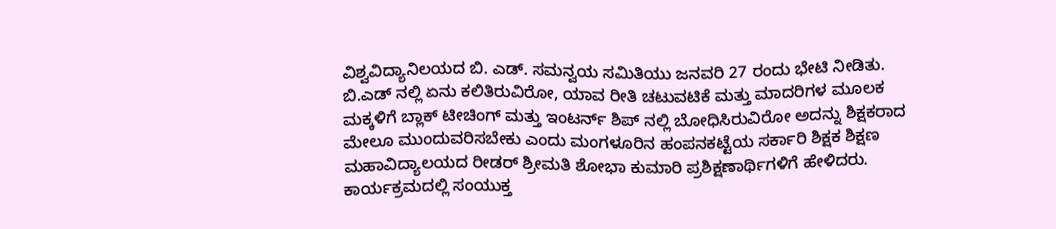ವಿಶ್ವವಿದ್ಯಾನಿಲಯದ ಬಿ. ಎಡ್. ಸಮನ್ವಯ ಸಮಿತಿಯು ಜನವರಿ 27 ರಂದು ಭೇಟಿ ನೀಡಿತು. ಬಿ.ಎಡ್ ನಲ್ಲಿ ಏನು ಕಲಿತಿರುವಿರೋ, ಯಾವ ರೀತಿ ಚಟುವಟಿಕೆ ಮತ್ತು ಮಾದರಿಗಳ ಮೂಲಕ ಮಕ್ಕಳಿಗೆ ಬ್ಲಾಕ್ ಟೀಚಿಂಗ್ ಮತ್ತು ಇಂಟರ್ನ್ ಶಿಪ್ ನಲ್ಲಿ ಬೋಧಿಸಿರುವಿರೋ ಅದನ್ನು ಶಿಕ್ಷಕರಾದ ಮೇಲೂ ಮುಂದುವರಿಸಬೇಕು ಎಂದು ಮಂಗಳೂರಿನ ಹಂಪನಕಟ್ಟೆಯ ಸರ್ಕಾರಿ ಶಿಕ್ಷಕ ಶಿಕ್ಷಣ ಮಹಾವಿದ್ಯಾಲಯದ ರೀಡರ್ ಶ್ರೀಮತಿ ಶೋಭಾ ಕುಮಾರಿ ಪ್ರಶಿಕ್ಷಣಾರ್ಥಿಗಳಿಗೆ ಹೇಳಿದರು. ಕಾರ್ಯಕ್ರಮದಲ್ಲಿ ಸಂಯುಕ್ತ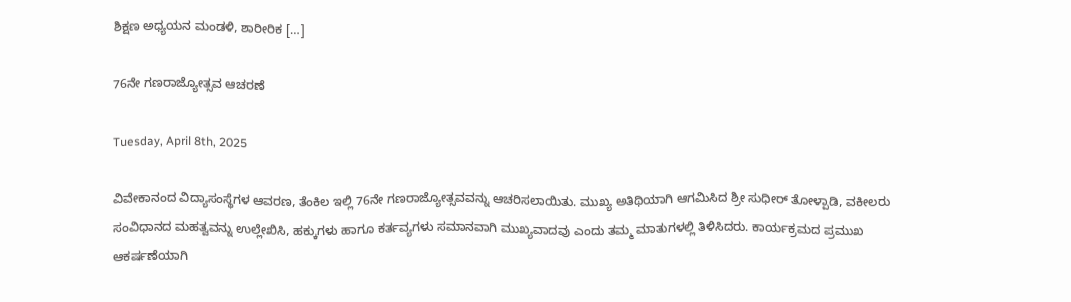ಶಿಕ್ಷಣ ಅಧ್ಯಯನ ಮಂಡಳಿ, ಶಾರೀರಿಕ […]

76ನೇ ಗಣರಾಜ್ಯೋತ್ಸವ ಆಚರಣೆ

Tuesday, April 8th, 2025

ವಿವೇಕಾನಂದ ವಿದ್ಯಾಸಂಸ್ಥೆಗಳ ಆವರಣ, ತೆಂಕಿಲ ಇಲ್ಲಿ 76ನೇ ಗಣರಾಜ್ಯೋತ್ಸವವನ್ನು ಆಚರಿಸಲಾಯಿತು. ಮುಖ್ಯ ಅತಿಥಿಯಾಗಿ ಆಗಮಿಸಿದ ಶ್ರೀ ಸುಧೀರ್ ತೋಳ್ಪಾಡಿ, ವಕೀಲರು ಸಂವಿಧಾನದ ಮಹತ್ವವನ್ನು ಉಲ್ಲೇಖಿಸಿ, ಹಕ್ಕುಗಳು ಹಾಗೂ ಕರ್ತವ್ಯಗಳು ಸಮಾನವಾಗಿ ಮುಖ್ಯವಾದವು ಎಂದು ತಮ್ಮ ಮಾತುಗಳಲ್ಲಿ ತಿಳಿಸಿದರು. ಕಾರ್ಯಕ್ರಮದ ಪ್ರಮುಖ ಆಕರ್ಷಣೆಯಾಗಿ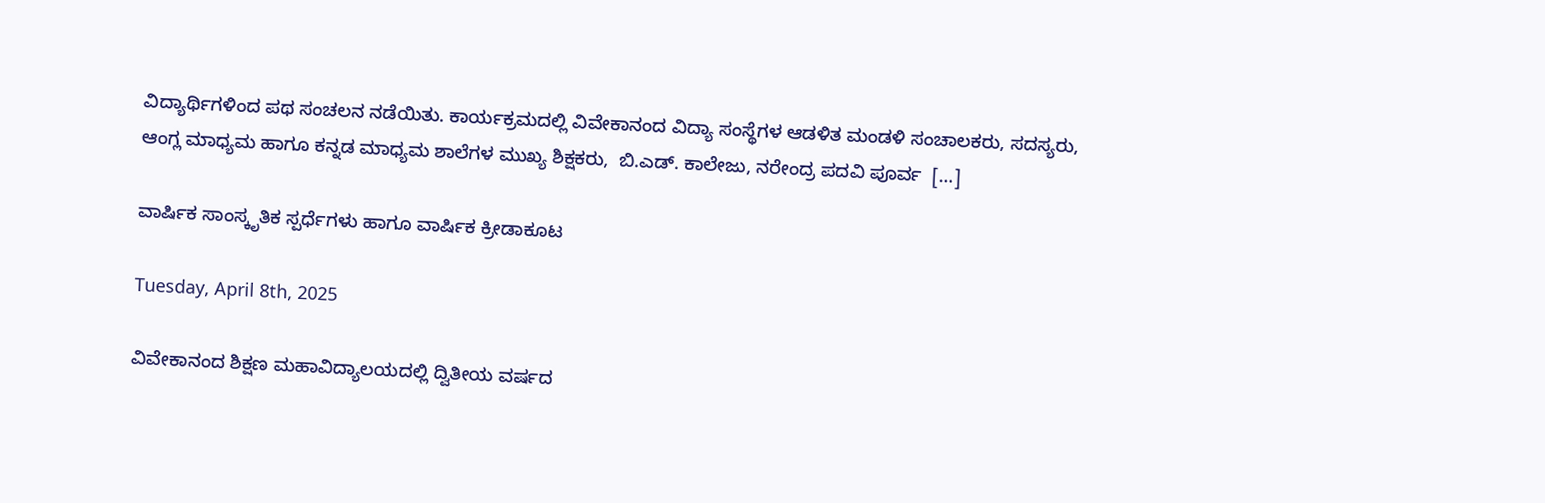ವಿದ್ಯಾರ್ಥಿಗಳಿಂದ ಪಥ ಸಂಚಲನ ನಡೆಯಿತು. ಕಾರ್ಯಕ್ರಮದಲ್ಲಿ ವಿವೇಕಾನಂದ ವಿದ್ಯಾ ಸಂಸ್ಥೆಗಳ ಆಡಳಿತ ಮಂಡಳಿ ಸಂಚಾಲಕರು, ಸದಸ್ಯರು, ಆಂಗ್ಲ ಮಾಧ್ಯಮ ಹಾಗೂ ಕನ್ನಡ ಮಾಧ್ಯಮ ಶಾಲೆಗಳ ಮುಖ್ಯ ಶಿಕ್ಷಕರು,  ಬಿ.ಎಡ್. ಕಾಲೇಜು, ನರೇಂದ್ರ ಪದವಿ ಪೂರ್ವ  […]

ವಾರ್ಷಿಕ ಸಾಂಸ್ಕೃತಿಕ ಸ್ಪರ್ಧೆಗಳು ಹಾಗೂ ವಾರ್ಷಿಕ ಕ್ರೀಡಾಕೂಟ

Tuesday, April 8th, 2025

ವಿವೇಕಾನಂದ ಶಿಕ್ಷಣ ಮಹಾವಿದ್ಯಾಲಯದಲ್ಲಿ ದ್ವಿತೀಯ ವರ್ಷದ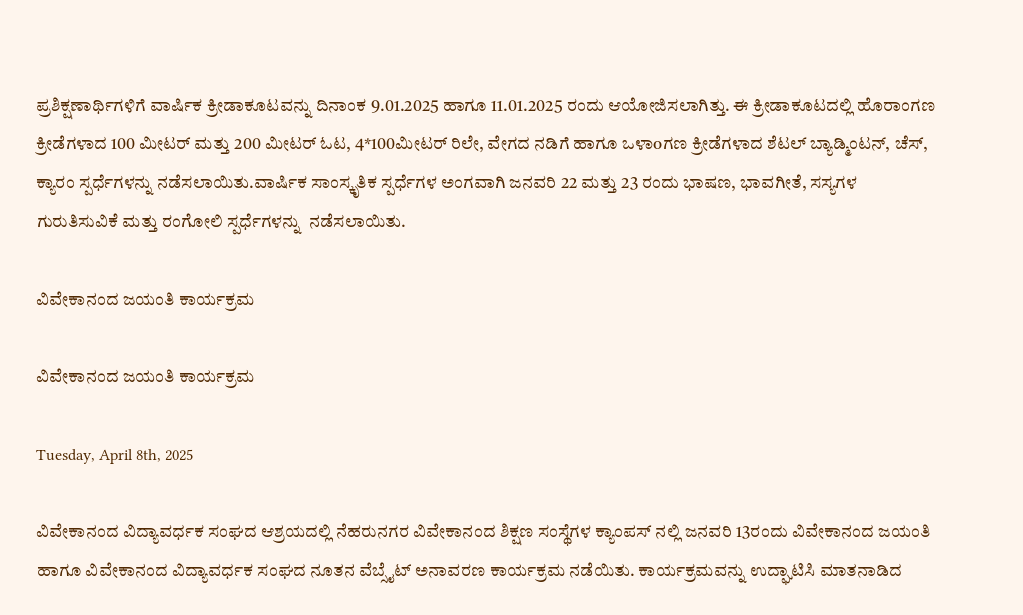ಪ್ರಶಿಕ್ಷಣಾರ್ಥಿಗಳಿಗೆ ವಾರ್ಷಿಕ ಕ್ರೀಡಾಕೂಟವನ್ನು ದಿನಾಂಕ 9.01.2025 ಹಾಗೂ 11.01.2025 ರಂದು ಆಯೋಜಿಸಲಾಗಿತ್ತು. ಈ ಕ್ರೀಡಾಕೂಟದಲ್ಲಿ ಹೊರಾಂಗಣ ಕ್ರೀಡೆಗಳಾದ 100 ಮೀಟರ್ ಮತ್ತು 200 ಮೀಟರ್ ಓಟ, 4*100ಮೀಟರ್ ರಿಲೇ, ವೇಗದ ನಡಿಗೆ ಹಾಗೂ ಒಳಾoಗಣ ಕ್ರೀಡೆಗಳಾದ ಶೆಟಲ್ ಬ್ಯಾಡ್ಮಿಂಟನ್, ಚೆಸ್, ಕ್ಯಾರಂ ಸ್ಪರ್ಧೆಗಳನ್ನು ನಡೆಸಲಾಯಿತು.ವಾರ್ಷಿಕ ಸಾಂಸ್ಕೃತಿಕ ಸ್ಪರ್ಧೆಗಳ ಅಂಗವಾಗಿ ಜನವರಿ 22 ಮತ್ತು 23 ರಂದು ಭಾಷಣ, ಭಾವಗೀತೆ, ಸಸ್ಯಗಳ ಗುರುತಿಸುವಿಕೆ ಮತ್ತು ರಂಗೋಲಿ ಸ್ಪರ್ಧೆಗಳನ್ನು  ನಡೆಸಲಾಯಿತು.

ವಿವೇಕಾನಂದ ಜಯಂತಿ ಕಾರ್ಯಕ್ರಮ

ವಿವೇಕಾನಂದ ಜಯಂತಿ ಕಾರ್ಯಕ್ರಮ

Tuesday, April 8th, 2025

ವಿವೇಕಾನಂದ ವಿದ್ಯಾವರ್ಧಕ ಸಂಘದ ಆಶ್ರಯದಲ್ಲಿ ನೆಹರುನಗರ ವಿವೇಕಾನಂದ ಶಿಕ್ಷಣ ಸಂಸ್ಥೆಗಳ ಕ್ಯಾಂಪಸ್ ನಲ್ಲಿ ಜನವರಿ 13ರಂದು ವಿವೇಕಾನಂದ ಜಯಂತಿ ಹಾಗೂ ವಿವೇಕಾನಂದ ವಿದ್ಯಾವರ್ಧಕ ಸಂಘದ ನೂತನ ವೆಬ್ಸೈಟ್ ಅನಾವರಣ ಕಾರ್ಯಕ್ರಮ ನಡೆಯಿತು. ಕಾರ್ಯಕ್ರಮವನ್ನು ಉದ್ಘಾಟಿಸಿ ಮಾತನಾಡಿದ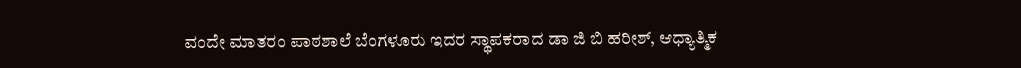ವಂದೇ ಮಾತರಂ ಪಾಠಶಾಲೆ ಬೆಂಗಳೂರು ಇದರ ಸ್ಥಾಪಕರಾದ ಡಾ ಜಿ ಬಿ ಹರೀಶ್, ಆಧ್ಯಾತ್ಮಿಕ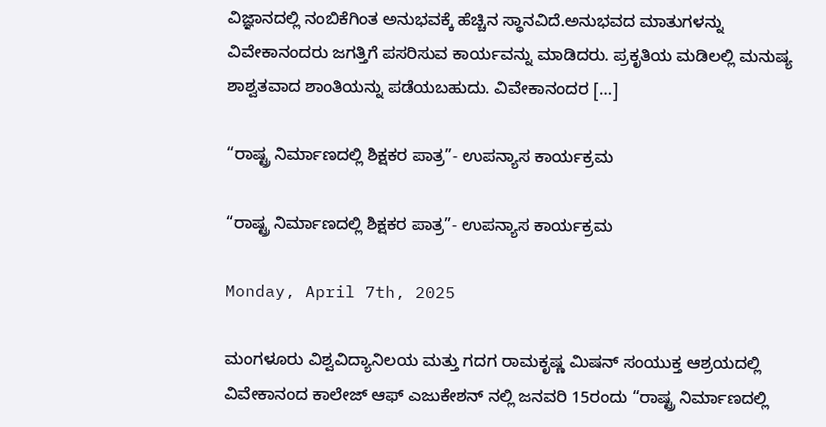ವಿಜ್ಞಾನದಲ್ಲಿ ನಂಬಿಕೆಗಿಂತ ಅನುಭವಕ್ಕೆ ಹೆಚ್ಚಿನ ಸ್ಥಾನವಿದೆ.ಅನುಭವದ ಮಾತುಗಳನ್ನು ವಿವೇಕಾನಂದರು ಜಗತ್ತಿಗೆ ಪಸರಿಸುವ ಕಾರ್ಯವನ್ನು ಮಾಡಿದರು. ಪ್ರಕೃತಿಯ ಮಡಿಲಲ್ಲಿ ಮನುಷ್ಯ ಶಾಶ್ವತವಾದ ಶಾಂತಿಯನ್ನು ಪಡೆಯಬಹುದು. ವಿವೇಕಾನಂದರ […]

“ರಾಷ್ಟ್ರ ನಿರ್ಮಾಣದಲ್ಲಿ ಶಿಕ್ಷಕರ ಪಾತ್ರ”- ಉಪನ್ಯಾಸ ಕಾರ್ಯಕ್ರಮ

“ರಾಷ್ಟ್ರ ನಿರ್ಮಾಣದಲ್ಲಿ ಶಿಕ್ಷಕರ ಪಾತ್ರ”- ಉಪನ್ಯಾಸ ಕಾರ್ಯಕ್ರಮ

Monday, April 7th, 2025

ಮಂಗಳೂರು ವಿಶ್ವವಿದ್ಯಾನಿಲಯ ಮತ್ತು ಗದಗ ರಾಮಕೃಷ್ಣ ಮಿಷನ್ ಸಂಯುಕ್ತ ಆಶ್ರಯದಲ್ಲಿ ವಿವೇಕಾನಂದ ಕಾಲೇಜ್ ಆಫ್ ಎಜುಕೇಶನ್ ನಲ್ಲಿ ಜನವರಿ 15ರಂದು “ರಾಷ್ಟ್ರ ನಿರ್ಮಾಣದಲ್ಲಿ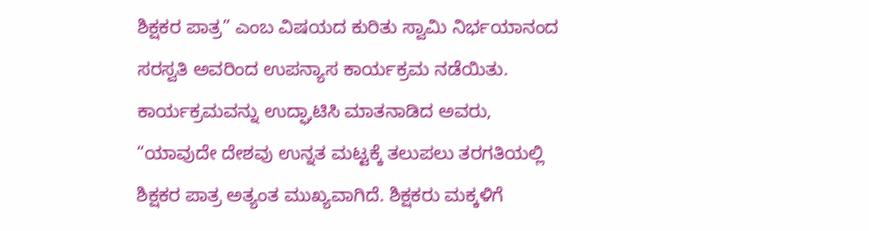ಶಿಕ್ಷಕರ ಪಾತ್ರ” ಎಂಬ ವಿಷಯದ ಕುರಿತು ಸ್ವಾಮಿ ನಿರ್ಭಯಾನಂದ ಸರಸ್ವತಿ ಅವರಿಂದ ಉಪನ್ಯಾಸ ಕಾರ್ಯಕ್ರಮ ನಡೆಯಿತು.   ಕಾರ್ಯಕ್ರಮವನ್ನು ಉದ್ಘಾಟಿಸಿ ಮಾತನಾಡಿದ ಅವರು, “ಯಾವುದೇ ದೇಶವು ಉನ್ನತ ಮಟ್ಟಕ್ಕೆ ತಲುಪಲು ತರಗತಿಯಲ್ಲಿ ಶಿಕ್ಷಕರ ಪಾತ್ರ ಅತ್ಯಂತ ಮುಖ್ಯವಾಗಿದೆ. ಶಿಕ್ಷಕರು ಮಕ್ಕಳಿಗೆ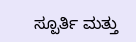ಸ್ಪೂರ್ತಿ ಮತ್ತು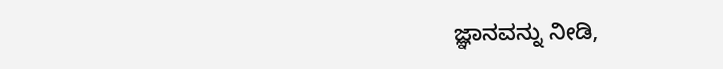ಜ್ಞಾನವನ್ನು ನೀಡಿ,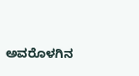ಅವರೊಳಗಿನ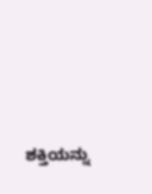ಶಕ್ತಿಯನ್ನು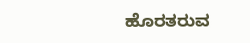ಹೊರತರುವ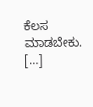ಕೆಲಸ ಮಾಡಬೇಕು. […]